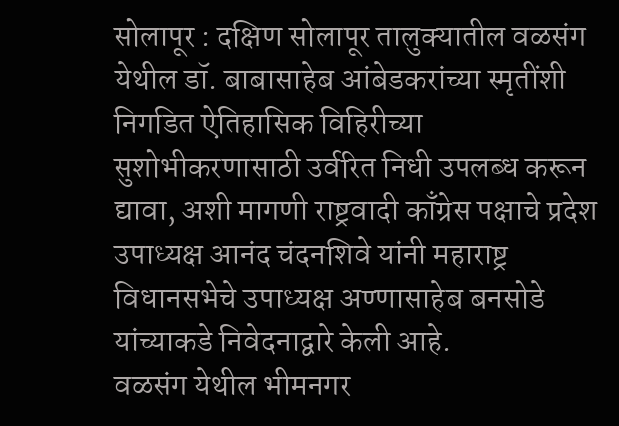सोलापूर : दक्षिण सोलापूर तालुक्यातील वळसंग येथील डॉ. बाबासाहेब आंबेडकरांच्या स्मृतींशी निगडित ऐतिहासिक विहिरीच्या सुशोभीकरणासाठी उर्वरित निधी उपलब्ध करून द्यावा, अशी मागणी राष्ट्रवादी काँग्रेस पक्षाचे प्रदेश उपाध्यक्ष आनंद चंदनशिवे यांनी महाराष्ट्र विधानसभेचे उपाध्यक्ष अण्णासाहेब बनसोडे यांच्याकडे निवेदनाद्वारे केली आहे.
वळसंग येथील भीमनगर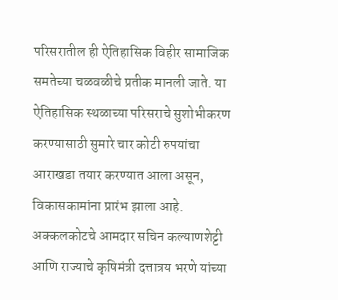परिसरातील ही ऐतिहासिक विहीर सामाजिक समतेच्या चळवळीचे प्रतीक मानली जाते. या ऐतिहासिक स्थळाच्या परिसराचे सुशोभीकरण करण्यासाठी सुमारे चार कोटी रुपयांचा आराखडा तयार करण्यात आला असून, विकासकामांना प्रारंभ झाला आहे. अक्कलकोटचे आमदार सचिन कल्याणशेट्टी आणि राज्याचे कृषिमंत्री दत्तात्रय भरणे यांच्या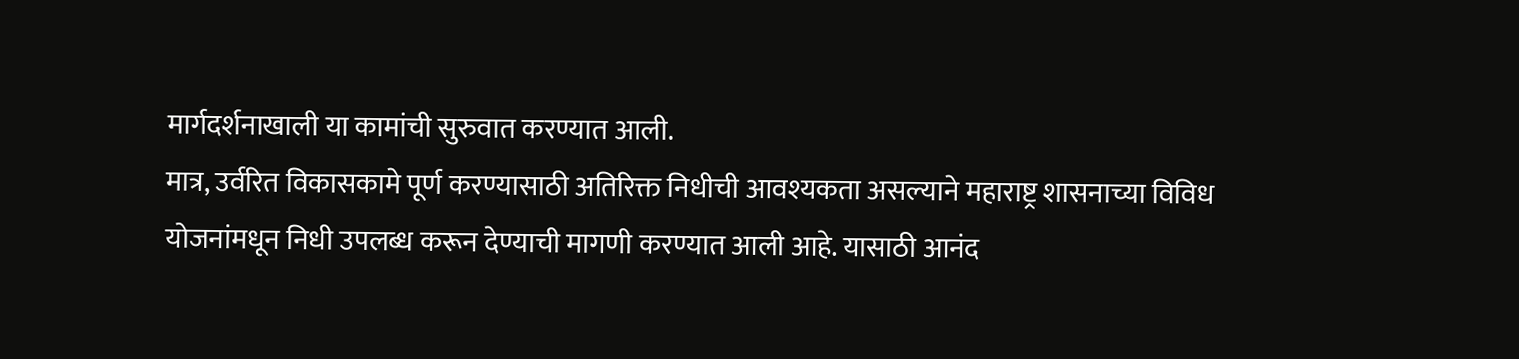मार्गदर्शनाखाली या कामांची सुरुवात करण्यात आली.
मात्र, उर्वरित विकासकामे पूर्ण करण्यासाठी अतिरिक्त निधीची आवश्यकता असल्याने महाराष्ट्र शासनाच्या विविध योजनांमधून निधी उपलब्ध करून देण्याची मागणी करण्यात आली आहे. यासाठी आनंद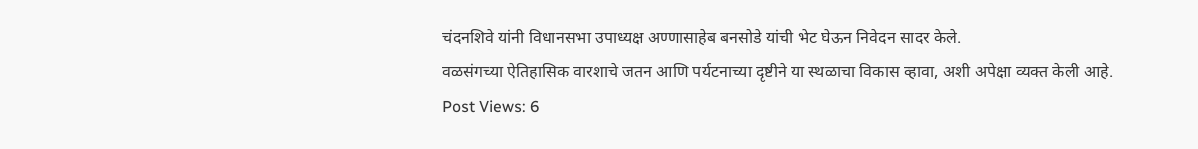चंदनशिवे यांनी विधानसभा उपाध्यक्ष अण्णासाहेब बनसोडे यांची भेट घेऊन निवेदन सादर केले.
वळसंगच्या ऐतिहासिक वारशाचे जतन आणि पर्यटनाच्या दृष्टीने या स्थळाचा विकास व्हावा, अशी अपेक्षा व्यक्त केली आहे.
Post Views: 6